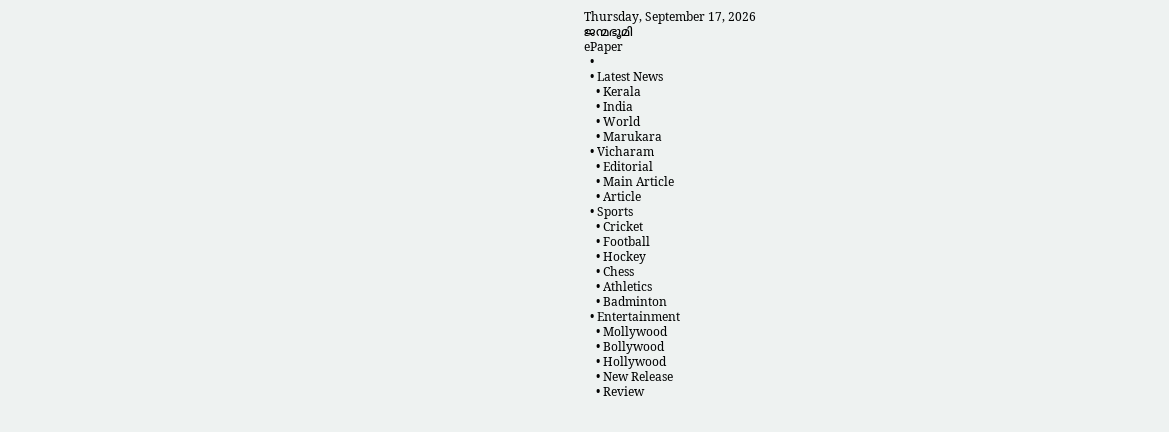Thursday, September 17, 2026
ജന്മഭൂമി
ePaper
  •
  • Latest News
    • Kerala
    • India
    • World
    • Marukara
  • Vicharam
    • Editorial
    • Main Article
    • Article
  • Sports
    • Cricket
    • Football
    • Hockey
    • Chess
    • Athletics
    • Badminton
  • Entertainment
    • Mollywood
    • Bollywood
    • Hollywood
    • New Release
    • Review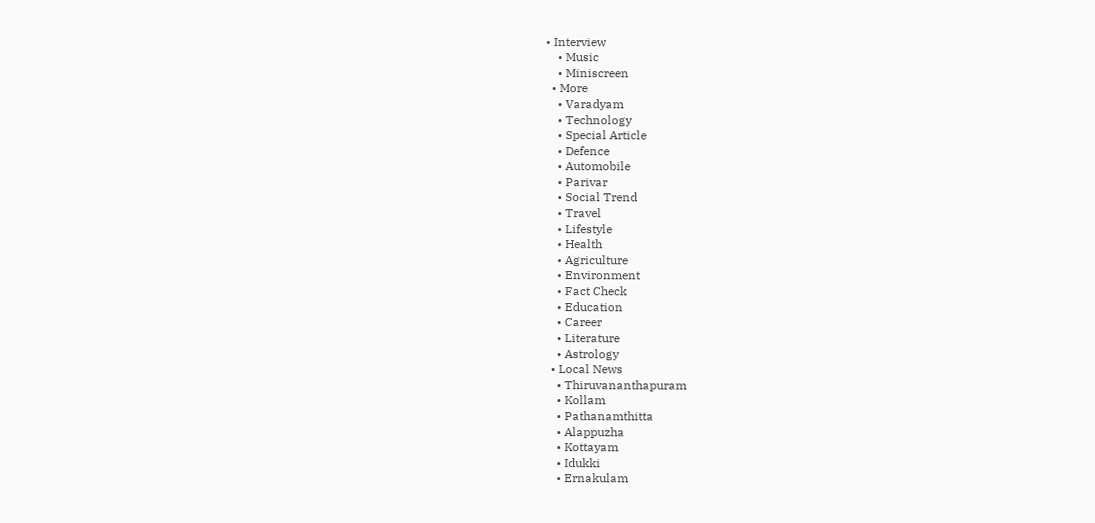• Interview
    • Music
    • Miniscreen
  • More
    • Varadyam
    • Technology
    • Special Article
    • Defence
    • Automobile
    • Parivar
    • Social Trend
    • Travel
    • Lifestyle
    • Health
    • Agriculture
    • Environment
    • Fact Check
    • Education
    • Career
    • Literature
    • Astrology
  • Local News
    • Thiruvananthapuram
    • Kollam
    • Pathanamthitta
    • Alappuzha
    • Kottayam
    • Idukki
    • Ernakulam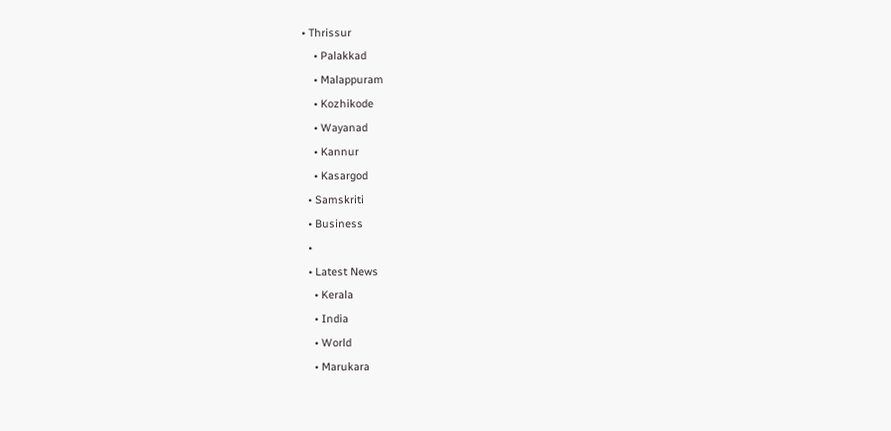• Thrissur
    • Palakkad
    • Malappuram
    • Kozhikode
    • Wayanad
    • Kannur
    • Kasargod
  • Samskriti
  • Business
  •
  • Latest News
    • Kerala
    • India
    • World
    • Marukara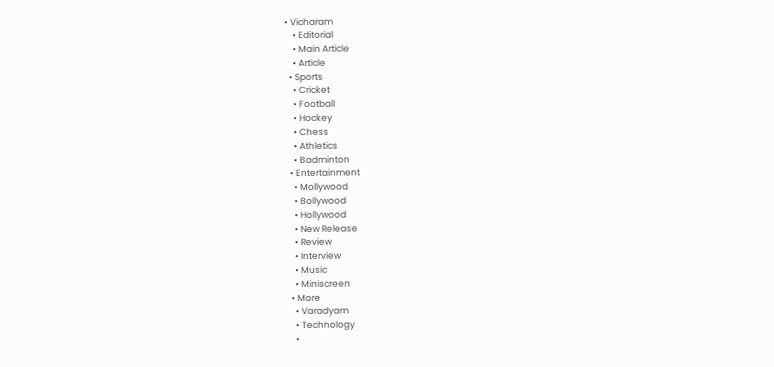• Vicharam
    • Editorial
    • Main Article
    • Article
  • Sports
    • Cricket
    • Football
    • Hockey
    • Chess
    • Athletics
    • Badminton
  • Entertainment
    • Mollywood
    • Bollywood
    • Hollywood
    • New Release
    • Review
    • Interview
    • Music
    • Miniscreen
  • More
    • Varadyam
    • Technology
    •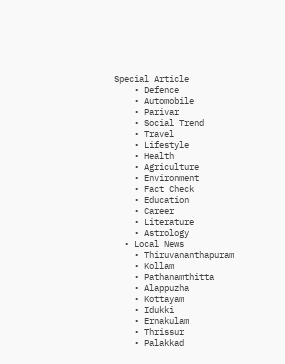Special Article
    • Defence
    • Automobile
    • Parivar
    • Social Trend
    • Travel
    • Lifestyle
    • Health
    • Agriculture
    • Environment
    • Fact Check
    • Education
    • Career
    • Literature
    • Astrology
  • Local News
    • Thiruvananthapuram
    • Kollam
    • Pathanamthitta
    • Alappuzha
    • Kottayam
    • Idukki
    • Ernakulam
    • Thrissur
    • Palakkad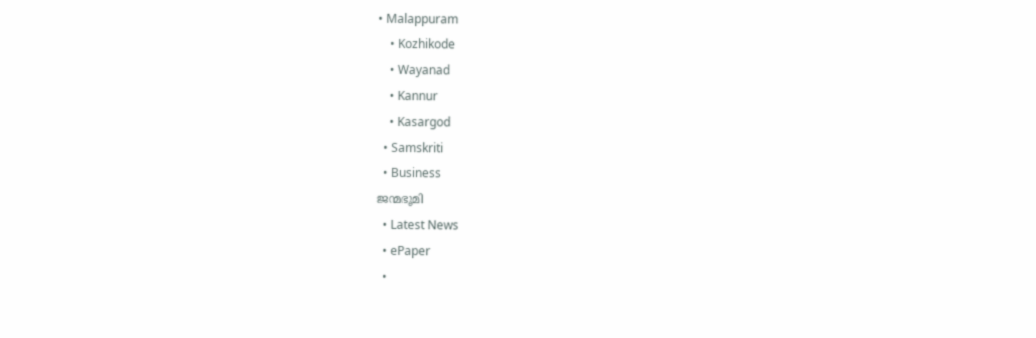• Malappuram
    • Kozhikode
    • Wayanad
    • Kannur
    • Kasargod
  • Samskriti
  • Business
ജന്മഭൂമി
  • Latest News
  • ePaper
  •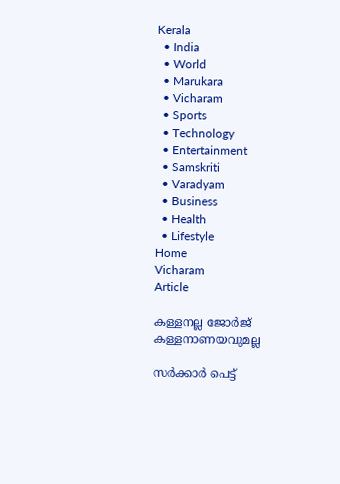Kerala
  • India
  • World
  • Marukara
  • Vicharam
  • Sports
  • Technology
  • Entertainment
  • Samskriti
  • Varadyam
  • Business
  • Health
  • Lifestyle
Home
Vicharam
Article

കള്ളനല്ല ജോര്‍ജ് കള്ളനാണയവുമല്ല

സര്‍ക്കാര്‍ പെട്ട്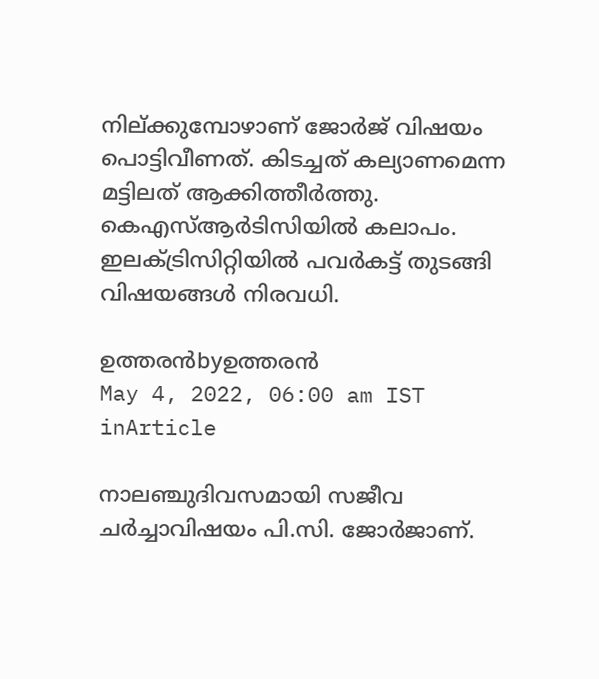നില്ക്കുമ്പോഴാണ് ജോര്‍ജ് വിഷയം പൊട്ടിവീണത്. കിടച്ചത് കല്യാണമെന്ന മട്ടിലത് ആക്കിത്തീര്‍ത്തു. കെഎസ്ആര്‍ടിസിയില്‍ കലാപം. ഇലക്ട്രിസിറ്റിയില്‍ പവര്‍കട്ട് തുടങ്ങി വിഷയങ്ങള്‍ നിരവധി.

ഉത്തരന്‍byഉത്തരന്‍
May 4, 2022, 06:00 am IST
inArticle

നാലഞ്ചുദിവസമായി സജീവ ചര്‍ച്ചാവിഷയം പി.സി. ജോര്‍ജാണ്.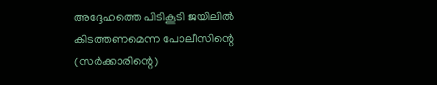അദ്ദേഹത്തെ പിടികൂടി ജയിലില്‍ കിടത്തണമെന്ന പോലീസിന്റെ (സര്‍ക്കാരിന്റെ)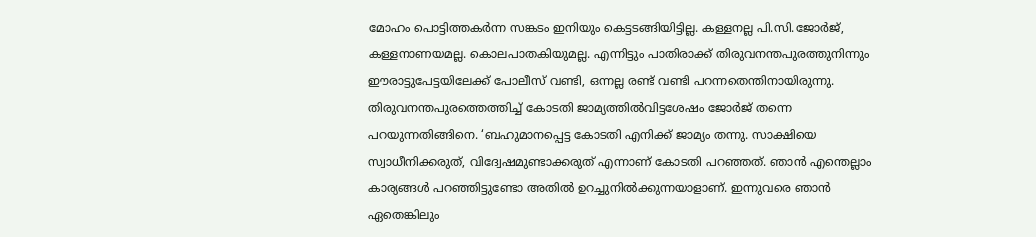മോഹം പൊട്ടിത്തകര്‍ന്ന സങ്കടം ഇനിയും കെട്ടടങ്ങിയിട്ടില്ല. കള്ളനല്ല പി.സി.ജോര്‍ജ്, കള്ളനാണയമല്ല. കൊലപാതകിയുമല്ല. എന്നിട്ടും പാതിരാക്ക് തിരുവനന്തപുരത്തുനിന്നും ഈരാട്ടുപേട്ടയിലേക്ക് പോലീസ് വണ്ടി, ഒന്നല്ല രണ്ട് വണ്ടി പറന്നതെന്തിനായിരുന്നു. തിരുവനന്തപുരത്തെത്തിച്ച് കോടതി ജാമ്യത്തില്‍വിട്ടശേഷം ജോര്‍ജ് തന്നെ പറയുന്നതിങ്ങിനെ. ‘ബഹുമാനപ്പെട്ട കോടതി എനിക്ക് ജാമ്യം തന്നു. സാക്ഷിയെ സ്വാധീനിക്കരുത്, വിദ്വേഷമുണ്ടാക്കരുത് എന്നാണ് കോടതി പറഞ്ഞത്. ഞാന്‍ എന്തെല്ലാം കാര്യങ്ങള്‍ പറഞ്ഞിട്ടുണ്ടോ അതില്‍ ഉറച്ചുനില്‍ക്കുന്നയാളാണ്. ഇന്നുവരെ ഞാന്‍ ഏതെങ്കിലും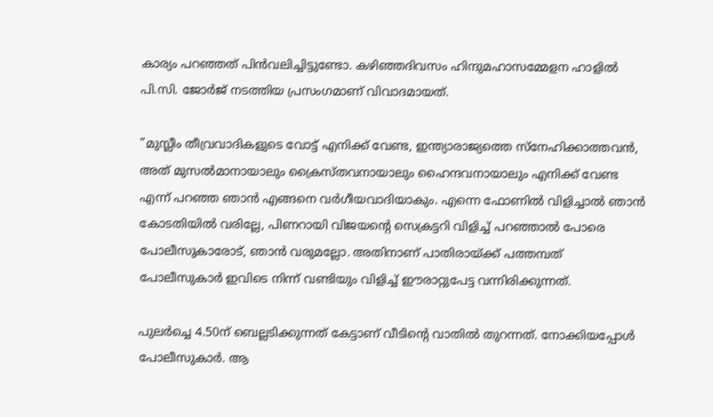കാര്യം പറഞ്ഞത് പിന്‍വലിച്ചിട്ടുണ്ടോ. കഴിഞ്ഞദിവസം ഹിന്ദുമഹാസമ്മേളന ഹാളില്‍ പി.സി. ജോര്‍ജ് നടത്തിയ പ്രസംഗമാണ് വിവാദമായത്.

”മുസ്ലീം തീവ്രവാദികളുടെ വോട്ട് എനിക്ക് വേണ്ട, ഇന്ത്യാരാജ്യത്തെ സ്‌നേഹിക്കാത്തവന്‍, അത് മുസല്‍മാനായാലും ക്രൈസ്തവനായാലും ഹൈന്ദവനായാലും എനിക്ക് വേണ്ട എന്ന് പറഞ്ഞ ഞാന്‍ എങ്ങനെ വര്‍ഗീയവാദിയാകും. എന്നെ ഫോണില്‍ വിളിച്ചാല്‍ ഞാന്‍ കോടതിയില്‍ വരില്ലേ, പിണറായി വിജയന്റെ സെക്രട്ടറി വിളിച്ച് പറഞ്ഞാല്‍ പോരെ പോലീസുകാരോട്, ഞാന്‍ വരുമല്ലോ. അതിനാണ് പാതിരായ്‌ക്ക് പത്തമ്പത് പോലീസുകാര്‍ ഇവിടെ നിന്ന് വണ്ടിയും വിളിച്ച് ഈരാറ്റുപേട്ട വന്നിരിക്കുന്നത്.

പുലര്‍ച്ചെ 4.50ന് ബെല്ലടിക്കുന്നത് കേട്ടാണ് വീടിന്റെ വാതില്‍ തുറന്നത്. നോക്കിയപ്പോള്‍ പോലീസുകാര്‍. ആ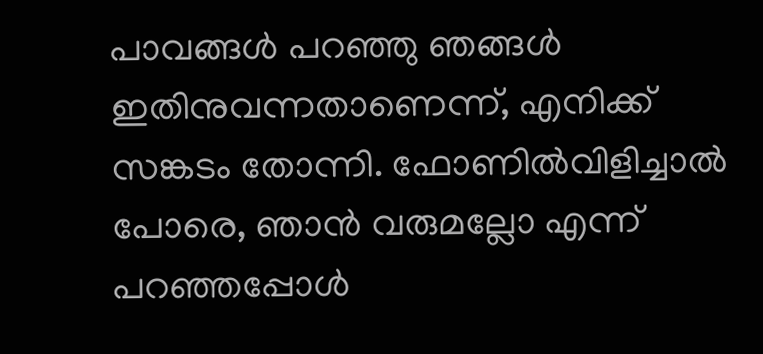പാവങ്ങള്‍ പറഞ്ഞു ഞങ്ങള്‍ ഇതിനുവന്നതാണെന്ന്, എനിക്ക് സങ്കടം തോന്നി. ഫോണില്‍വിളിച്ചാല്‍ പോരെ, ഞാന്‍ വരുമല്ലോ എന്ന് പറഞ്ഞപ്പോള്‍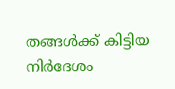തങ്ങള്‍ക്ക് കിട്ടിയ നിര്‍ദേശം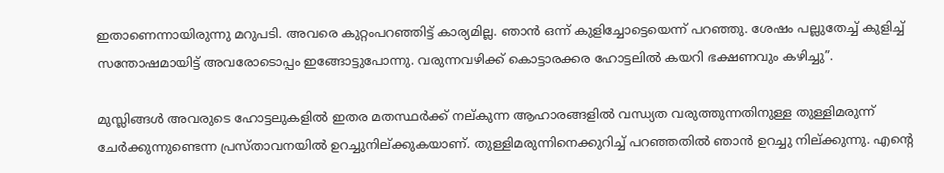ഇതാണെന്നായിരുന്നു മറുപടി. അവരെ കുറ്റംപറഞ്ഞിട്ട് കാര്യമില്ല. ഞാന്‍ ഒന്ന് കുളിച്ചോട്ടെയെന്ന് പറഞ്ഞു. ശേഷം പല്ലുതേച്ച് കുളിച്ച് സന്തോഷമായിട്ട് അവരോടൊപ്പം ഇങ്ങോട്ടുപോന്നു. വരുന്നവഴിക്ക് കൊട്ടാരക്കര ഹോട്ടലില്‍ കയറി ഭക്ഷണവും കഴിച്ചു”.

മുസ്ലിങ്ങള്‍ അവരുടെ ഹോട്ടലുകളില്‍ ഇതര മതസ്ഥര്‍ക്ക് നല്കുന്ന ആഹാരങ്ങളില്‍ വന്ധ്യത വരുത്തുന്നതിനുള്ള തുള്ളിമരുന്ന് ചേര്‍ക്കുന്നുണ്ടെന്ന പ്രസ്താവനയില്‍ ഉറച്ചുനില്ക്കുകയാണ്. തുള്ളിമരുന്നിനെക്കുറിച്ച് പറഞ്ഞതില്‍ ഞാന്‍ ഉറച്ചു നില്ക്കുന്നു. എന്റെ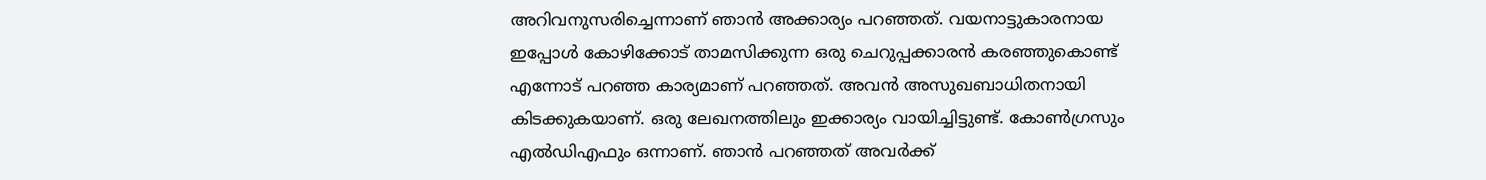അറിവനുസരിച്ചെന്നാണ് ഞാന്‍ അക്കാര്യം പറഞ്ഞത്. വയനാട്ടുകാരനായ ഇപ്പോള്‍ കോഴിക്കോട് താമസിക്കുന്ന ഒരു ചെറുപ്പക്കാരന്‍ കരഞ്ഞുകൊണ്ട് എന്നോട് പറഞ്ഞ കാര്യമാണ് പറഞ്ഞത്. അവന്‍ അസുഖബാധിതനായി കിടക്കുകയാണ്. ഒരു ലേഖനത്തിലും ഇക്കാര്യം വായിച്ചിട്ടുണ്ട്. കോണ്‍ഗ്രസും എല്‍ഡിഎഫും ഒന്നാണ്. ഞാന്‍ പറഞ്ഞത് അവര്‍ക്ക്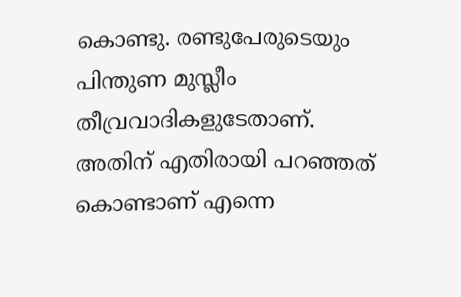കൊണ്ടു. രണ്ടുപേരുടെയും പിന്തുണ മുസ്ലീം തീവ്രവാദികളുടേതാണ്. അതിന് എതിരായി പറഞ്ഞത് കൊണ്ടാണ് എന്നെ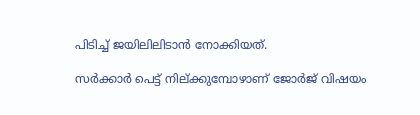പിടിച്ച് ജയിലിലിടാന്‍ നോക്കിയത്.

സര്‍ക്കാര്‍ പെട്ട് നില്ക്കുമ്പോഴാണ് ജോര്‍ജ് വിഷയം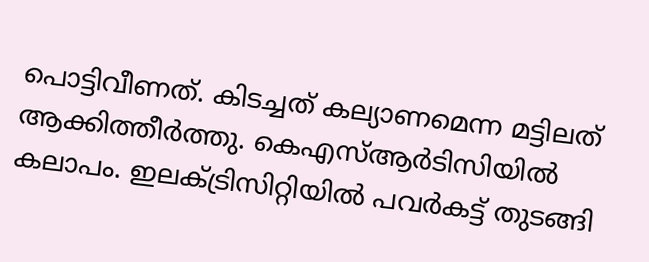പൊട്ടിവീണത്. കിടച്ചത് കല്യാണമെന്ന മട്ടിലത് ആക്കിത്തീര്‍ത്തു. കെഎസ്ആര്‍ടിസിയില്‍ കലാപം. ഇലക്ട്രിസിറ്റിയില്‍ പവര്‍കട്ട് തുടങ്ങി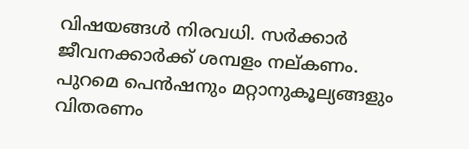വിഷയങ്ങള്‍ നിരവധി. സര്‍ക്കാര്‍ ജീവനക്കാര്‍ക്ക് ശമ്പളം നല്കണം. പുറമെ പെന്‍ഷനും മറ്റാനുകൂല്യങ്ങളും വിതരണം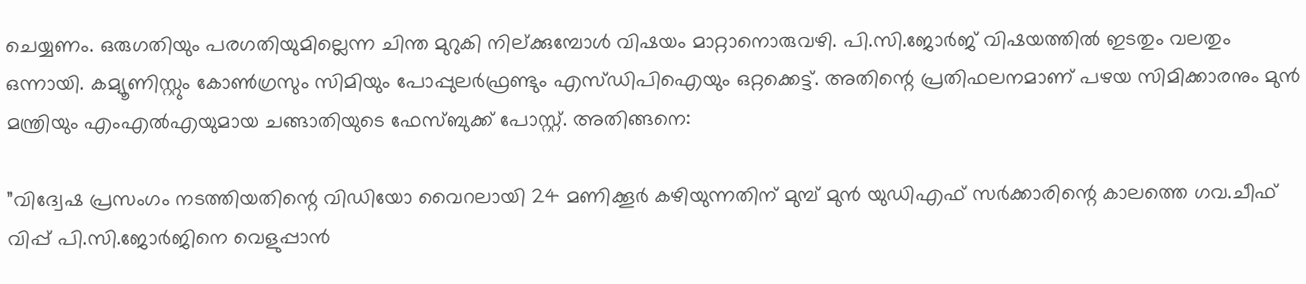ചെയ്യണം. ഒരുഗതിയും പരഗതിയുമില്ലെന്ന ചിന്ത മുറുകി നില്ക്കുമ്പോള്‍ വിഷയം മാറ്റാനൊരുവഴി. പി.സി.ജോര്‍ജ് വിഷയത്തില്‍ ഇടതും വലതും ഒന്നായി. കമ്യൂണിസ്റ്റും കോണ്‍ഗ്രസും സിമിയും പോപ്പുലര്‍ഫ്രണ്ടും എസ്ഡിപിഐയും ഒറ്റക്കെട്ട്. അതിന്റെ പ്രതിഫലനമാണ് പഴയ സിമിക്കാരനും മുന്‍ മന്ത്രിയും എംഎല്‍എയുമായ ചങ്ങാതിയുടെ ഫേസ്ബുക്ക് പോസ്റ്റ്. അതിങ്ങനെ:

”വിദ്വേഷ പ്രസംഗം നടത്തിയതിന്റെ വിഡിയോ വൈറലായി 24 മണിക്കൂര്‍ കഴിയുന്നതിന് മുമ്പ് മുന്‍ യുഡിഎഫ് സര്‍ക്കാരിന്റെ കാലത്തെ ഗവ.ചീഫ് വിപ്പ് പി.സി.ജോര്‍ജിനെ വെളുപ്പാന്‍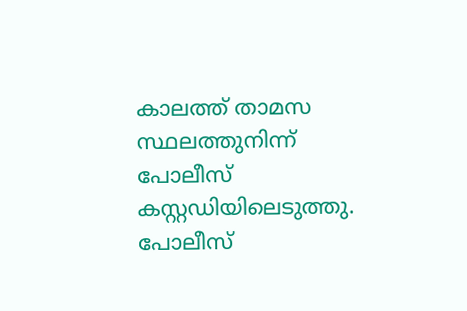കാലത്ത് താമസ സ്ഥലത്തുനിന്ന് പോലീസ് കസ്റ്റഡിയിലെടുത്തു. പോലീസ്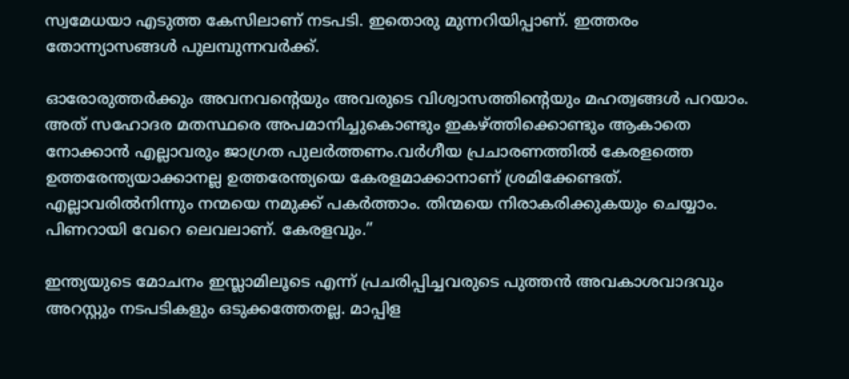സ്വമേധയാ എടുത്ത കേസിലാണ് നടപടി. ഇതൊരു മുന്നറിയിപ്പാണ്. ഇത്തരം തോന്ന്യാസങ്ങള്‍ പുലമ്പുന്നവര്‍ക്ക്.

ഓരോരുത്തര്‍ക്കും അവനവന്റെയും അവരുടെ വിശ്വാസത്തിന്റെയും മഹത്വങ്ങള്‍ പറയാം. അത് സഹോദര മതസ്ഥരെ അപമാനിച്ചുകൊണ്ടും ഇകഴ്‌ത്തിക്കൊണ്ടും ആകാതെ നോക്കാന്‍ എല്ലാവരും ജാഗ്രത പുലര്‍ത്തണം.വര്‍ഗീയ പ്രചാരണത്തില്‍ കേരളത്തെ ഉത്തരേന്ത്യയാക്കാനല്ല ഉത്തരേന്ത്യയെ കേരളമാക്കാനാണ് ശ്രമിക്കേണ്ടത്. എല്ലാവരില്‍നിന്നും നന്മയെ നമുക്ക് പകര്‍ത്താം. തിന്മയെ നിരാകരിക്കുകയും ചെയ്യാം. പിണറായി വേറെ ലെവലാണ്. കേരളവും.”

ഇന്ത്യയുടെ മോചനം ഇസ്ലാമിലൂടെ എന്ന് പ്രചരിപ്പിച്ചവരുടെ പുത്തന്‍ അവകാശവാദവും അറസ്റ്റും നടപടികളും ഒടുക്കത്തേതല്ല. മാപ്പിള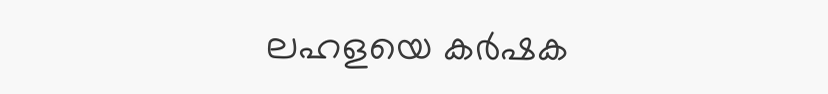ലഹളയെ കര്‍ഷക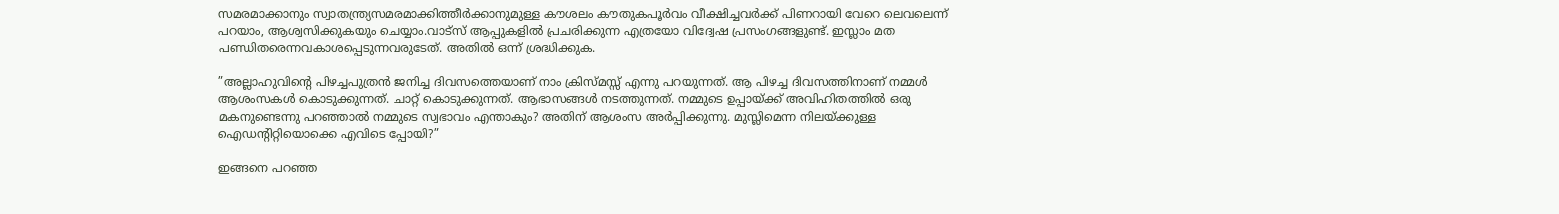സമരമാക്കാനും സ്വാതന്ത്ര്യസമരമാക്കിത്തീര്‍ക്കാനുമുള്ള കൗശലം കൗതുകപൂര്‍വം വീക്ഷിച്ചവര്‍ക്ക് പിണറായി വേറെ ലെവലെന്ന് പറയാം, ആശ്വസിക്കുകയും ചെയ്യാം.വാട്‌സ് ആപ്പുകളില്‍ പ്രചരിക്കുന്ന എത്രയോ വിദ്വേഷ പ്രസംഗങ്ങളുണ്ട്. ഇസ്ലാം മത പണ്ഡിതരെന്നവകാശപ്പെടുന്നവരുടേത്. അതില്‍ ഒന്ന് ശ്രദ്ധിക്കുക.

”അല്ലാഹുവിന്റെ പിഴച്ചപുത്രന്‍ ജനിച്ച ദിവസത്തെയാണ് നാം ക്രിസ്മസ്സ് എന്നു പറയുന്നത്. ആ പിഴച്ച ദിവസത്തിനാണ് നമ്മള്‍ ആശംസകള്‍ കൊടുക്കുന്നത്. ചാറ്റ് കൊടുക്കുന്നത്. ആഭാസങ്ങള്‍ നടത്തുന്നത്. നമ്മുടെ ഉപ്പായ്‌ക്ക് അവിഹിതത്തില്‍ ഒരു മകനുണ്ടെന്നു പറഞ്ഞാല്‍ നമ്മുടെ സ്വഭാവം എന്താകും? അതിന് ആശംസ അര്‍പ്പിക്കുന്നു. മുസ്ലിമെന്ന നിലയ്‌ക്കുള്ള ഐഡന്റിറ്റിയൊക്കെ എവിടെ പ്പോയി?”

ഇങ്ങനെ പറഞ്ഞ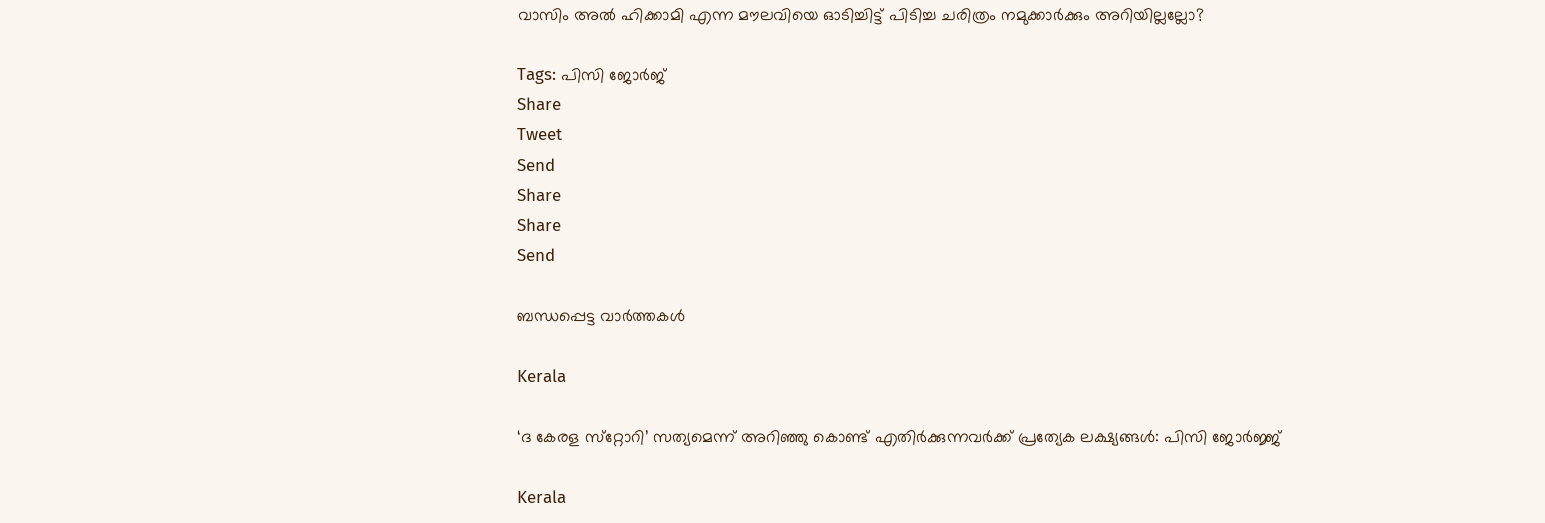വാസിം അല്‍ ഹിക്കാമി എന്ന മൗലവിയെ ഓടിച്ചിട്ട് പിടിച്ച ചരിത്രം നമുക്കാര്‍ക്കും അറിയില്ലല്ലോ?

Tags: പിസി ജോര്‍ജ്
Share
Tweet
Send
Share
Share
Send

ബന്ധപ്പെട്ട വാര്‍ത്തകള്‍

Kerala

‘ദ കേരള സ്‌റ്റോറി’ സത്യമെന്ന് അറിഞ്ഞു കൊണ്ട് എതിര്‍ക്കുന്നവര്‍ക്ക് പ്രത്യേക ലക്ഷ്യങ്ങള്‍: പിസി ജോര്‍ജ്ജ്

Kerala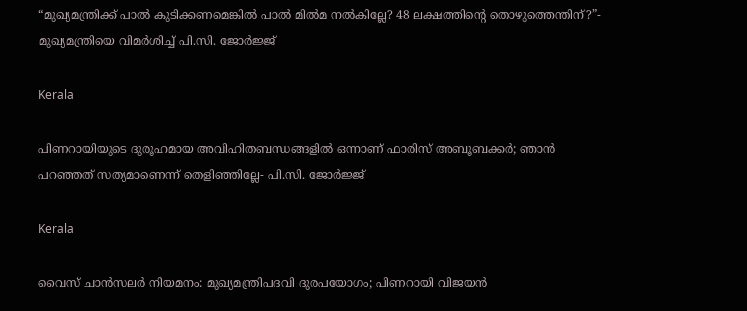“മുഖ്യമന്ത്രിക്ക് പാല്‍ കുടിക്കണമെങ്കില്‍ പാല്‍ മില്‍മ നല്‍കില്ലേ? 48 ലക്ഷത്തിന്റെ തൊഴുത്തെന്തിന്?”- മുഖ്യമന്ത്രിയെ വിമര്‍ശിച്ച് പി.സി. ജോര്‍ജ്ജ്

Kerala

പിണറായിയുടെ ദുരൂഹമായ അവിഹിതബന്ധങ്ങളില്‍ ഒന്നാണ് ഫാരിസ് അബൂബക്കര്‍; ഞാന്‍ പറഞ്ഞത് സത്യമാണെന്ന് തെളിഞ്ഞില്ലേ- പി.സി. ജോര്‍ജ്ജ്

Kerala

വൈസ് ചാന്‍സലര്‍ നിയമനം: മുഖ്യമന്ത്രിപദവി ദുരപയോഗം; പിണറായി വിജയന്‍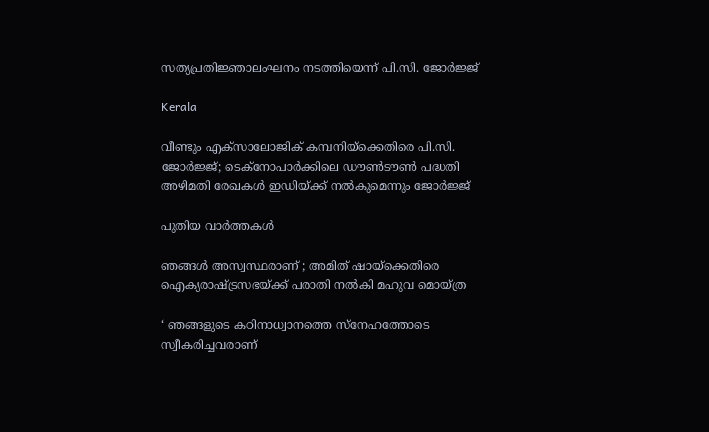സത്യപ്രതിജ്ഞാലംഘനം നടത്തിയെന്ന് പി.സി. ജോര്‍ജ്ജ്

Kerala

വീണ്ടും എക്സാലോജിക് കമ്പനിയ്‌ക്കെതിരെ പി.സി. ജോര്‍ജ്ജ്; ടെക്നോപാര്‍ക്കിലെ ഡൗണ്‍ടൗണ്‍ പദ്ധതി അഴിമതി രേഖകള്‍ ഇഡിയ്‌ക്ക് നല്‍കുമെന്നും ജോര്‍ജ്ജ്

പുതിയ വാര്‍ത്തകള്‍

ഞങ്ങൾ അസ്വസ്ഥരാണ് ; അമിത് ഷായ്‌ക്കെതിരെ ഐക്യരാഷ്‌ട്രസഭയ്‌ക്ക് പരാതി നൽകി മഹുവ മൊയ്ത്ര

‘ ഞങ്ങളുടെ കഠിനാധ്വാനത്തെ സ്നേഹത്തോടെ സ്വീകരിച്ചവരാണ്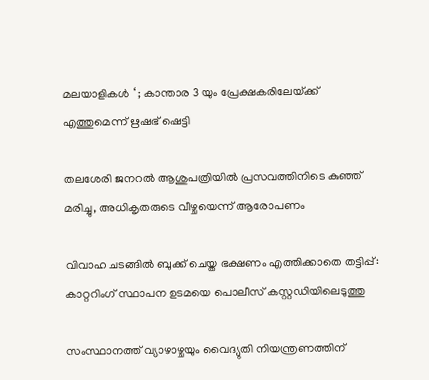മലയാളികൾ ‘ ; കാന്താര 3 യും പ്രേക്ഷകരിലേയ്‌ക്ക് എത്തുമെന്ന് ഋഷഭ് ഷെട്ടി

തലശേരി ജനറല്‍ ആശുപത്രിയില്‍ പ്രസവത്തിനിടെ കുഞ്ഞ് മരിച്ചു, അധികൃതരുടെ വീഴ്ചയെന്ന് ആരോപണം

വിവാഹ ചടങ്ങില്‍ ബുക്ക് ചെയ്ത ഭക്ഷണം എത്തിക്കാതെ തട്ടിപ്പ്: കാറ്ററിംഗ് സ്ഥാപന ഉടമയെ പൊലീസ് കസ്റ്റഡിയിലെടുത്തു

സംസ്ഥാനത്ത് വ്യാഴാഴ്ചയും വൈദ്യുതി നിയന്ത്രണത്തിന്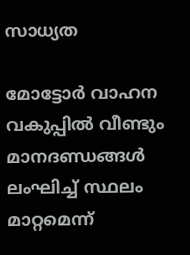സാധ്യത

മോട്ടോര്‍ വാഹന വകുപ്പില്‍ വീണ്ടും മാനദണ്ഡങ്ങള്‍ ലംഘിച്ച് സ്ഥലം മാറ്റമെന്ന്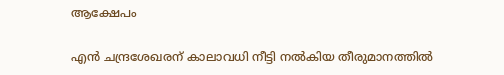ആക്ഷേപം

എന്‍ ചന്ദ്രശേഖരന് കാലാവധി നീട്ടി നല്‍കിയ തീരുമാനത്തില്‍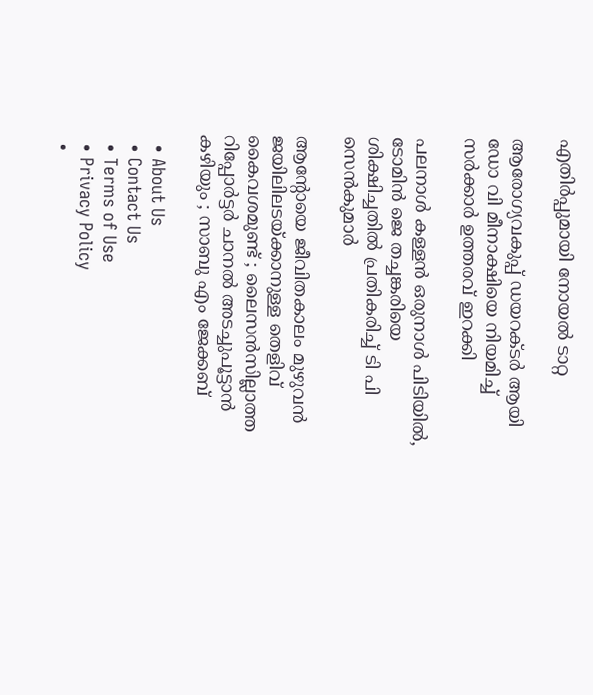എതിര്‍പ്പുമായി നോയല്‍ ടാറ്റ

ആരോഗ്യവകുപ്പ് ഡയറക്ടര്‍ ആയി ഡോ വി മീനാക്ഷിയെ നിയമിച്ച് സര്‍ക്കാര്‍ ഉത്തരവ് ഇറക്കി

പലനാള്‍ കള്ളന്‍ ഒരുനാള്‍ പിടിയില്‍, ടോമിന്‍ ജെ തച്ചങ്കരിയെ ശിക്ഷിച്ചതില്‍ പ്രതികരിച്ച് ടി പി സെന്‍കുമാര്‍

ആന്റോയെ ജീവിതകാലം മുഴുവന്‍ ജയിലിലടയ്‌ക്കാനുള്ള തെളിവ് കൈവശമുണ്ട് ; ലൈസൻസില്ലാത്ത റിപ്പോര്‍ട്ടര്‍ ചാനല്‍ അടച്ചുപൂട്ടാന്‍ കഴിയും ; സാബു എം ജേക്കബ്

  • About Us
  • Contact Us
  • Terms of Use
  • Privacy Policy
  •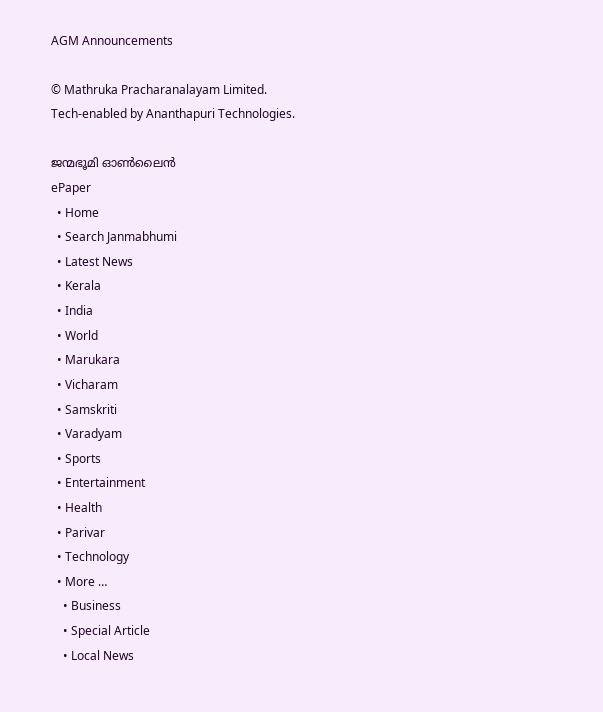AGM Announcements

© Mathruka Pracharanalayam Limited.
Tech-enabled by Ananthapuri Technologies.

ജന്മഭൂമി ഓണ്‍ലൈന്‍
ePaper
  • Home
  • Search Janmabhumi
  • Latest News
  • Kerala
  • India
  • World
  • Marukara
  • Vicharam
  • Samskriti
  • Varadyam
  • Sports
  • Entertainment
  • Health
  • Parivar
  • Technology
  • More …
    • Business
    • Special Article
    • Local News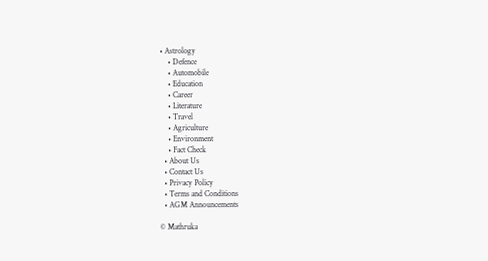• Astrology
    • Defence
    • Automobile
    • Education
    • Career
    • Literature
    • Travel
    • Agriculture
    • Environment
    • Fact Check
  • About Us
  • Contact Us
  • Privacy Policy
  • Terms and Conditions
  • AGM Announcements

© Mathruka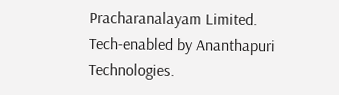Pracharanalayam Limited.
Tech-enabled by Ananthapuri Technologies.